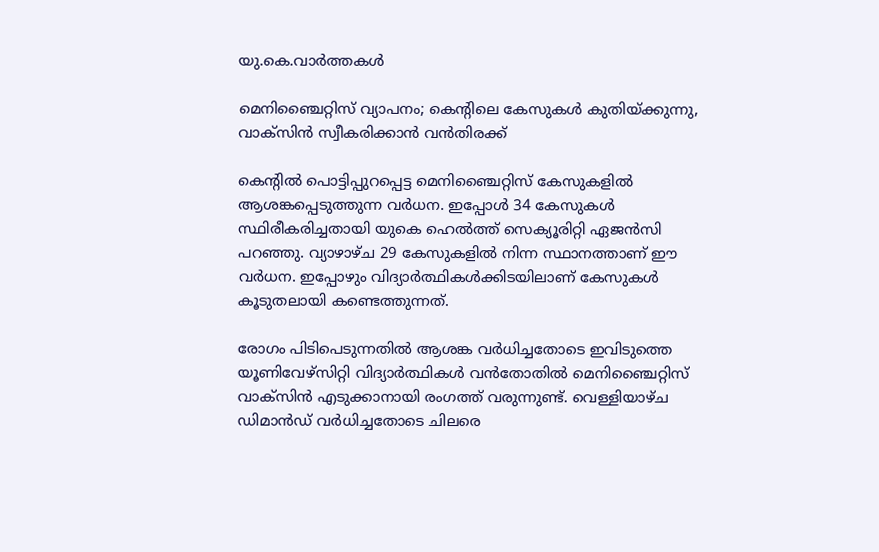യു.കെ.വാര്‍ത്തകള്‍

മെനിഞ്ചൈറ്റിസ് വ്യാപനം; കെന്റിലെ കേസുകള്‍ കുതിയ്ക്കുന്നു, വാക്‌സിന്‍ സ്വീകരിക്കാന്‍ വന്‍തിരക്ക്

കെന്റില്‍ പൊട്ടിപ്പുറപ്പെട്ട മെനിഞ്ചൈറ്റിസ് കേസുകളില്‍ ആശങ്കപ്പെടുത്തുന്ന വര്‍ധന. ഇപ്പോള്‍ 34 കേസുകള്‍ സ്ഥിരീകരിച്ചതായി യുകെ ഹെല്‍ത്ത് സെക്യൂരിറ്റി ഏജന്‍സി പറഞ്ഞു. വ്യാഴാഴ്ച 29 കേസുകളില്‍ നിന്ന സ്ഥാനത്താണ് ഈ വര്‍ധന. ഇപ്പോഴും വിദ്യാര്‍ത്ഥികള്‍ക്കിടയിലാണ് കേസുകള്‍ കൂടുതലായി കണ്ടെത്തുന്നത്.

രോഗം പിടിപെടുന്നതില്‍ ആശങ്ക വര്‍ധിച്ചതോടെ ഇവിടുത്തെ യൂണിവേഴ്‌സിറ്റി വിദ്യാര്‍ത്ഥികള്‍ വന്‍തോതില്‍ മെനിഞ്ചൈറ്റിസ് വാക്‌സിന്‍ എടുക്കാനായി രംഗത്ത് വരുന്നുണ്ട്. വെള്ളിയാഴ്ച ഡിമാന്‍ഡ് വര്‍ധിച്ചതോടെ ചിലരെ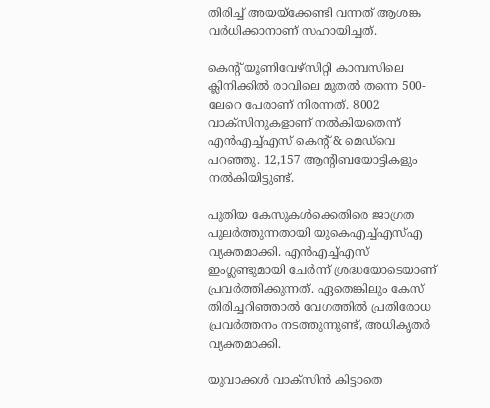തിരിച്ച് അയയ്‌ക്കേണ്ടി വന്നത് ആശങ്ക വര്‍ധിക്കാനാണ് സഹായിച്ചത്.

കെന്റ് യൂണിവേഴ്‌സിറ്റി കാമ്പസിലെ ക്ലിനിക്കില്‍ രാവിലെ മുതല്‍ തന്നെ 500-ലേറെ പേരാണ് നിരന്നത്. 8002 വാക്‌സിനുകളാണ് നല്‍കിയതെന്ന് എന്‍എച്ച്എസ് കെന്റ് & മെഡ്‌വെ പറഞ്ഞു. 12,157 ആന്റിബയോട്ടികളും നല്‍കിയിട്ടുണ്ട്.

പുതിയ കേസുകള്‍ക്കെതിരെ ജാഗ്രത പുലര്‍ത്തുന്നതായി യുകെഎച്ച്എസ്എ വ്യക്തമാക്കി. എന്‍എച്ച്എസ് ഇംഗ്ലണ്ടുമായി ചേര്‍ന്ന് ശ്രദ്ധയോടെയാണ് പ്രവര്‍ത്തിക്കുന്നത്. ഏതെങ്കിലും കേസ് തിരിച്ചറിഞ്ഞാല്‍ വേഗത്തില്‍ പ്രതിരോധ പ്രവര്‍ത്തനം നടത്തുന്നുണ്ട്, അധികൃതര്‍ വ്യക്തമാക്കി.

യുവാക്കള്‍ വാക്‌സിന്‍ കിട്ടാതെ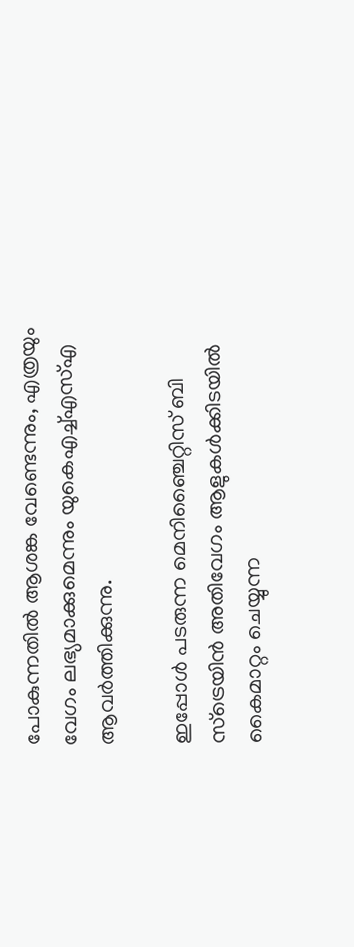പോകുന്നതില്‍ ആശങ്ക വേണ്ടെന്നും, എത്രയും വേഗം ലഭ്യമാക്കുമെന്നും യുകെഎച്ച്എസ്എ ആവര്‍ത്തിക്കുന്നു.

ഇപ്പോള്‍ പടരുന്ന മെനിഞ്ചൈറ്റിസ് ബി സ്‌ട്രെയിന്‍ അതിവേഗം ആളുകള്‍ക്കിടയില്‍ കൈമാറ്റം ചെയ്യുന്ന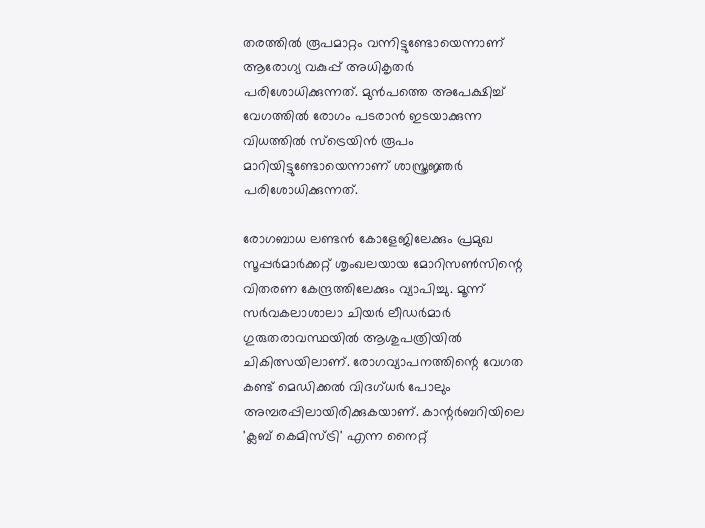തരത്തില്‍ രൂപമാറ്റം വന്നിട്ടുണ്ടോയെന്നാണ് ആരോഗ്യ വകുപ്പ് അധികൃതര്‍ പരിശോധിക്കുന്നത്. മുന്‍പത്തെ അപേക്ഷിച്ച് വേഗത്തില്‍ രോഗം പടരാന്‍ ഇടയാക്കുന്ന വിധത്തില്‍ സ്‌ട്രെയിന്‍ രൂപം മാറിയിട്ടുണ്ടോയെന്നാണ് ശാസ്ത്രജ്ഞര്‍ പരിശോധിക്കുന്നത്.

രോഗബാധ ലണ്ടന്‍ കോളേജിലേക്കും പ്രമുഖ സൂപ്പര്‍മാര്‍ക്കറ്റ് ശൃംഖലയായ മോറിസണ്‍സിന്റെ വിതരണ കേന്ദ്രത്തിലേക്കും വ്യാപിച്ചു. മൂന്ന് സര്‍വകലാശാലാ ചിയര്‍ ലീഡര്‍മാര്‍ ഗുരുതരാവസ്ഥയില്‍ ആശുപത്രിയില്‍ ചികിത്സയിലാണ്. രോഗവ്യാപനത്തിന്റെ വേഗത കണ്ട് മെഡിക്കല്‍ വിദഗ്ധര്‍ പോലും അമ്പരപ്പിലായിരിക്കുകയാണ്. കാന്റര്‍ബറിയിലെ 'ക്ലബ് കെമിസ്ട്രി' എന്ന നൈറ്റ്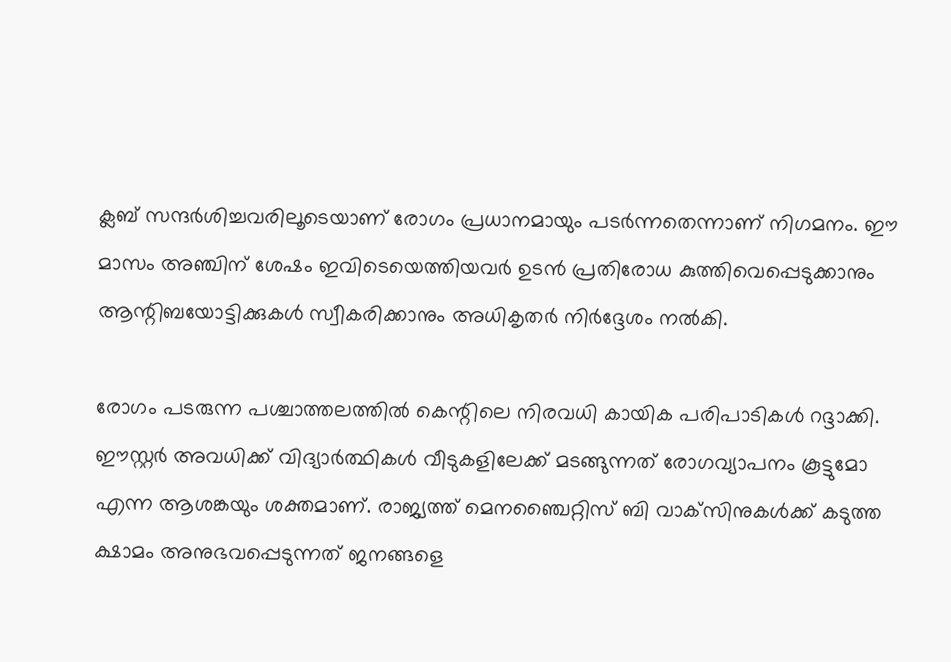ക്ലബ് സന്ദര്‍ശിച്ചവരിലൂടെയാണ് രോഗം പ്രധാനമായും പടര്‍ന്നതെന്നാണ് നിഗമനം. ഈ മാസം അഞ്ചിന് ശേഷം ഇവിടെയെത്തിയവര്‍ ഉടന്‍ പ്രതിരോധ കുത്തിവെപ്പെടുക്കാനും ആന്റിബയോട്ടിക്കുകള്‍ സ്വീകരിക്കാനും അധികൃതര്‍ നിര്‍ദ്ദേശം നല്‍കി.

രോഗം പടരുന്ന പശ്ചാത്തലത്തില്‍ കെന്റിലെ നിരവധി കായിക പരിപാടികള്‍ റദ്ദാക്കി. ഈസ്റ്റര്‍ അവധിക്ക് വിദ്യാര്‍ത്ഥികള്‍ വീടുകളിലേക്ക് മടങ്ങുന്നത് രോഗവ്യാപനം കൂട്ടുമോ എന്ന ആശങ്കയും ശക്തമാണ്. രാജ്യത്ത് മെനഞ്ചൈറ്റിസ് ബി വാക്‌സിനുകള്‍ക്ക് കടുത്ത ക്ഷാമം അനുഭവപ്പെടുന്നത് ജനങ്ങളെ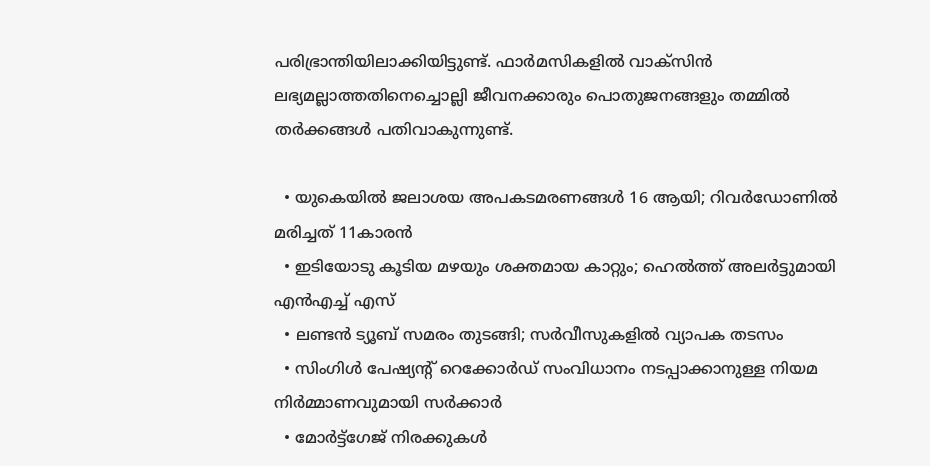പരിഭ്രാന്തിയിലാക്കിയിട്ടുണ്ട്. ഫാര്‍മസികളില്‍ വാക്‌സിന്‍ ലഭ്യമല്ലാത്തതിനെച്ചൊല്ലി ജീവനക്കാരും പൊതുജനങ്ങളും തമ്മില്‍ തര്‍ക്കങ്ങള്‍ പതിവാകുന്നുണ്ട്.

  • യുകെയില്‍ ജലാശയ അപകടമരണങ്ങള്‍ 16 ആയി; റിവര്‍ഡോണില്‍ മരിച്ചത് 11കാരന്‍
  • ഇടിയോടു കൂടിയ മഴയും ശക്തമായ കാറ്റും; ഹെല്‍ത്ത് അലര്‍ട്ടുമായി എന്‍എച്ച് എസ്
  • ലണ്ടന്‍ ട്യൂബ് സമരം തുടങ്ങി; സര്‍വീസുകളില്‍ വ്യാപക തടസം
  • സിംഗിള്‍ പേഷ്യന്റ് റെക്കോര്‍ഡ് സംവിധാനം നടപ്പാക്കാനുള്ള നിയമ നിര്‍മ്മാണവുമായി സര്‍ക്കാര്‍
  • മോര്‍ട്ട്‌ഗേജ് നിരക്കുകള്‍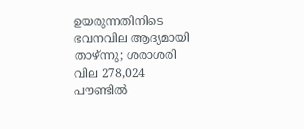ഉയരുന്നതിനിടെ ഭവനവില ആദ്യമായി താഴ്ന്നു; ശരാശരി വില 278,024 പൗണ്ടില്‍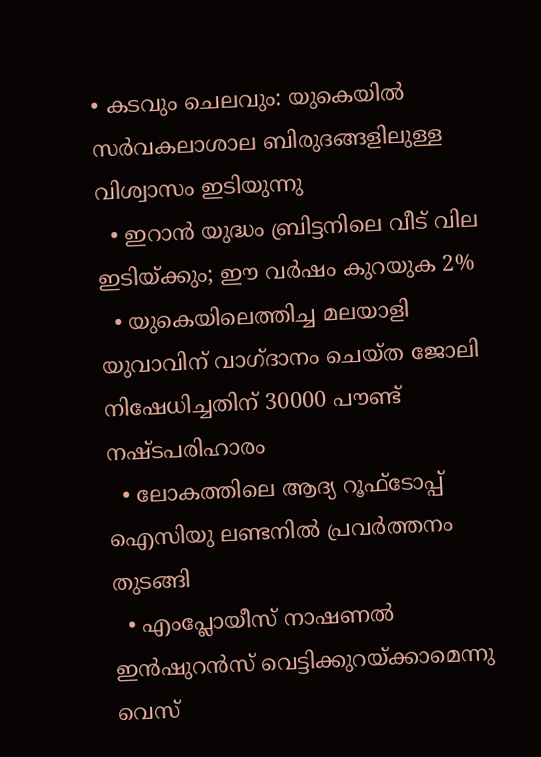• കടവും ചെലവും: യുകെയില്‍ സര്‍വകലാശാല ബിരുദങ്ങളിലുള്ള വിശ്വാസം ഇടിയുന്നു
  • ഇറാന്‍ യുദ്ധം ബ്രിട്ടനിലെ വീട് വില ഇടിയ്ക്കും; ഈ വര്‍ഷം കുറയുക 2%
  • യുകെയിലെത്തിച്ച മലയാളി യുവാവിന് വാഗ്ദാനം ചെയ്ത ജോലി നിഷേധിച്ചതിന് 30000 പൗണ്ട് നഷ്ടപരിഹാരം
  • ലോകത്തിലെ ആദ്യ റൂഫ്ടോപ്പ് ഐസിയു ലണ്ടനില്‍ പ്രവര്‍ത്തനം തുടങ്ങി
  • എംപ്ലോയീസ് നാഷണല്‍ ഇന്‍ഷുറന്‍സ് വെട്ടിക്കുറയ്ക്കാമെന്നു വെസ്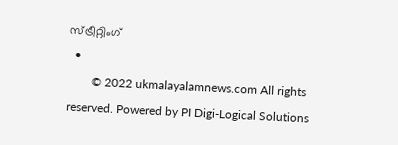സ്ട്രീറ്റിംഗ്
  •
        © 2022 ukmalayalamnews.com All rights reserved. Powered by PI Digi-Logical Solutions